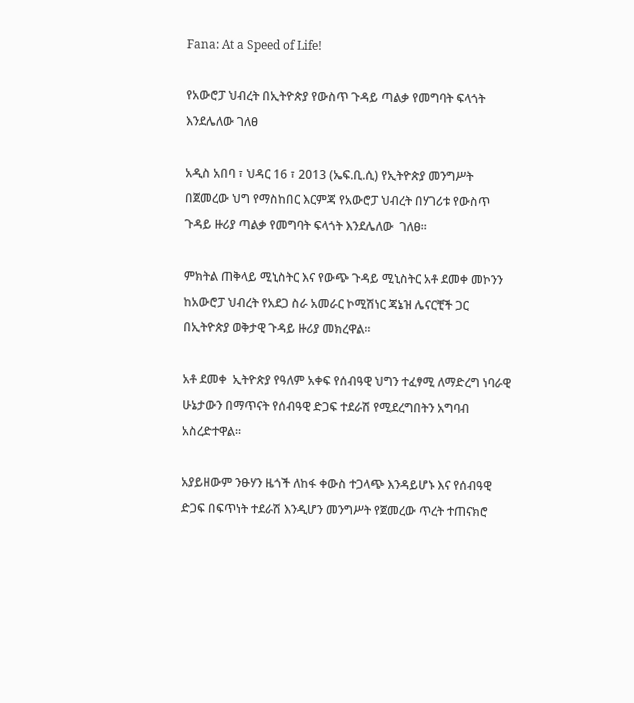Fana: At a Speed of Life!

የአውሮፓ ህብረት በኢትዮጵያ የውስጥ ጉዳይ ጣልቃ የመግባት ፍላጎት እንደሌለው ገለፀ

አዲስ አበባ ፣ ህዳር 16 ፣ 2013 (ኤፍ.ቢ.ሲ) የኢትዮጵያ መንግሥት በጀመረው ህግ የማስከበር እርምጃ የአውሮፓ ህብረት በሃገሪቱ የውስጥ ጉዳይ ዙሪያ ጣልቃ የመግባት ፍላጎት እንደሌለው  ገለፀ።

ምክትል ጠቅላይ ሚኒስትር እና የውጭ ጉዳይ ሚኒስትር አቶ ደመቀ መኮንን ከአውሮፓ ህብረት የአደጋ ስራ አመራር ኮሚሽነር ጃኔዝ ሌናርቺች ጋር በኢትዮጵያ ወቅታዊ ጉዳይ ዙሪያ መክረዋል።

አቶ ደመቀ  ኢትዮጵያ የዓለም አቀፍ የሰብዓዊ ህግን ተፈፃሚ ለማድረግ ነባራዊ ሁኔታውን በማጥናት የሰብዓዊ ድጋፍ ተደራሽ የሚደረግበትን አግባብ አስረድተዋል።

አያይዘውም ንፁሃን ዜጎች ለከፋ ቀውስ ተጋላጭ እንዳይሆኑ እና የሰብዓዊ ድጋፍ በፍጥነት ተደራሽ እንዲሆን መንግሥት የጀመረው ጥረት ተጠናክሮ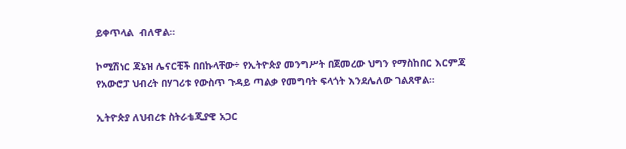ይቀጥላል  ብለዋል።

ኮሚሽነር ጃኔዝ ሌናርቺች በበኩላቸው÷ የኢትዮጵያ መንግሥት በጀመረው ህግን የማስከበር እርምጃ የአውሮፓ ህብረት በሃገሪቱ የውስጥ ጉዳይ ጣልቃ የመግባት ፍላጎት እንደሌለው ገልጸዋል።

ኢትዮጵያ ለህብረቱ ስትራቴጂያዊ አጋር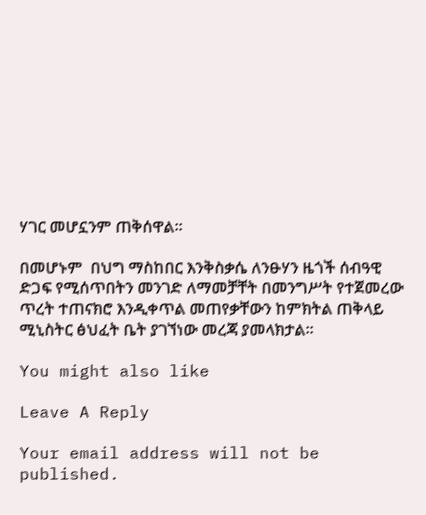ሃገር መሆኗንም ጠቅሰዋል።

በመሆኑም  በህግ ማስከበር እንቅስቃሴ ለንፁሃን ዜጎች ሰብዓዊ ድጋፍ የሚሰጥበትን መንገድ ለማመቻቸት በመንግሥት የተጀመረው ጥረት ተጠናክሮ እንዲቀጥል መጠየቃቸውን ከምክትል ጠቅላይ ሚኒስትር ፅህፈት ቤት ያገኘነው መረጃ ያመላክታል።

You might also like

Leave A Reply

Your email address will not be published.